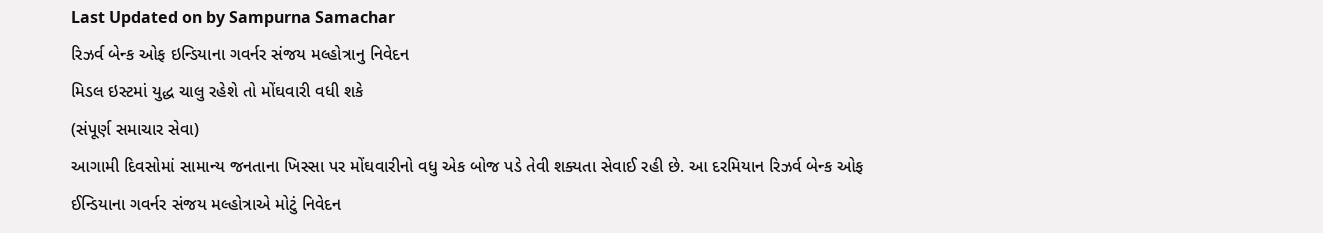Last Updated on by Sampurna Samachar
રિઝર્વ બેન્ક ઓફ ઇન્ડિયાના ગવર્નર સંજય મલ્હોત્રાનુ નિવેદન
મિડલ ઇસ્ટમાં યુદ્ધ ચાલુ રહેશે તો મોંઘવારી વધી શકે
(સંપૂર્ણ સમાચાર સેવા)
આગામી દિવસોમાં સામાન્ય જનતાના ખિસ્સા પર મોંઘવારીનો વધુ એક બોજ પડે તેવી શક્યતા સેવાઈ રહી છે. આ દરમિયાન રિઝર્વ બેન્ક ઓફ ઈન્ડિયાના ગવર્નર સંજય મલ્હોત્રાએ મોટું નિવેદન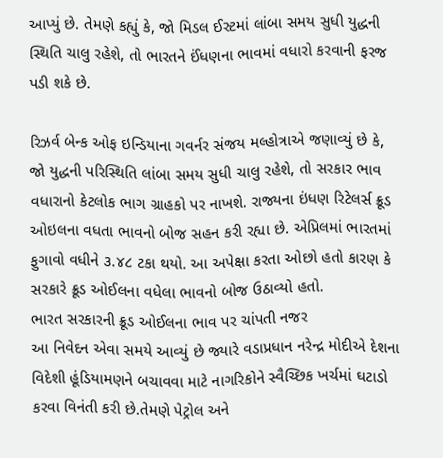આપ્યું છે. તેમણે કહ્યું કે, જો મિડલ ઈસ્ટમાં લાંબા સમય સુધી યુદ્ધની સ્થિતિ ચાલુ રહેશે, તો ભારતને ઈંધણના ભાવમાં વધારો કરવાની ફરજ પડી શકે છે.

રિઝર્વ બેન્ક ઓફ ઇન્ડિયાના ગવર્નર સંજય મલ્હોત્રાએ જણાવ્યું છે કે, જો યુદ્ધની પરિસ્થિતિ લાંબા સમય સુધી ચાલુ રહેશે, તો સરકાર ભાવ વધારાનો કેટલોક ભાગ ગ્રાહકો પર નાખશે. રાજ્યના ઇંધણ રિટેલર્સ ક્રૂડ ઓઇલના વધતા ભાવનો બોજ સહન કરી રહ્યા છે. એપ્રિલમાં ભારતમાં ફુગાવો વધીને ૩.૪૮ ટકા થયો. આ અપેક્ષા કરતા ઓછો હતો કારણ કે સરકારે ક્રૂડ ઓઈલના વધેલા ભાવનો બોજ ઉઠાવ્યો હતો.
ભારત સરકારની ક્રૂડ ઓઈલના ભાવ પર ચાંપતી નજર
આ નિવેદન એવા સમયે આવ્યું છે જ્યારે વડાપ્રધાન નરેન્દ્ર મોદીએ દેશના વિદેશી હૂંડિયામણને બચાવવા માટે નાગરિકોને સ્વૈચ્છિક ખર્ચમાં ઘટાડો કરવા વિનંતી કરી છે.તેમણે પેટ્રોલ અને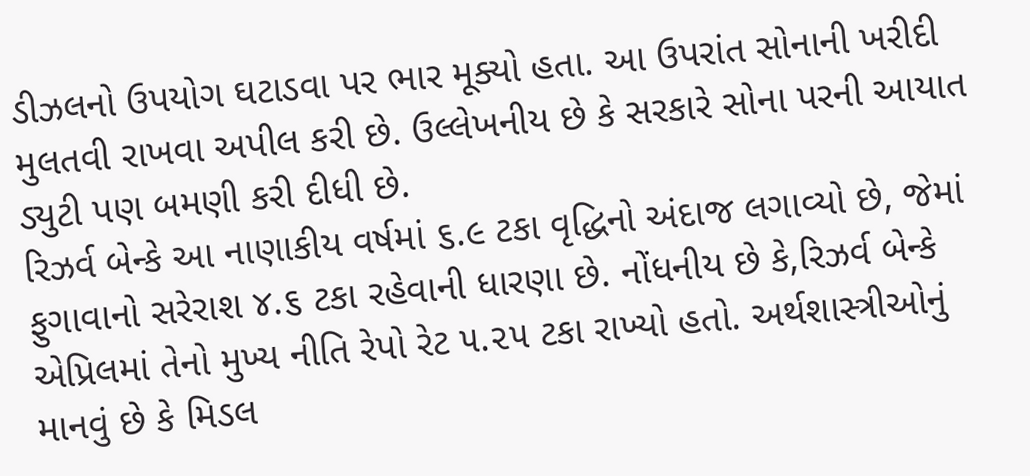ડીઝલનો ઉપયોગ ઘટાડવા પર ભાર મૂક્યો હતા. આ ઉપરાંત સોનાની ખરીદી મુલતવી રાખવા અપીલ કરી છે. ઉલ્લેખનીય છે કે સરકારે સોના પરની આયાત ડ્યુટી પણ બમણી કરી દીધી છે.
રિઝર્વ બેન્કે આ નાણાકીય વર્ષમાં ૬.૯ ટકા વૃદ્ધિનો અંદાજ લગાવ્યો છે, જેમાં ફુગાવાનો સરેરાશ ૪.૬ ટકા રહેવાની ધારણા છે. નોંધનીય છે કે,રિઝર્વ બેન્કે એપ્રિલમાં તેનો મુખ્ય નીતિ રેપો રેટ ૫.૨૫ ટકા રાખ્યો હતો. અર્થશાસ્ત્રીઓનું માનવું છે કે મિડલ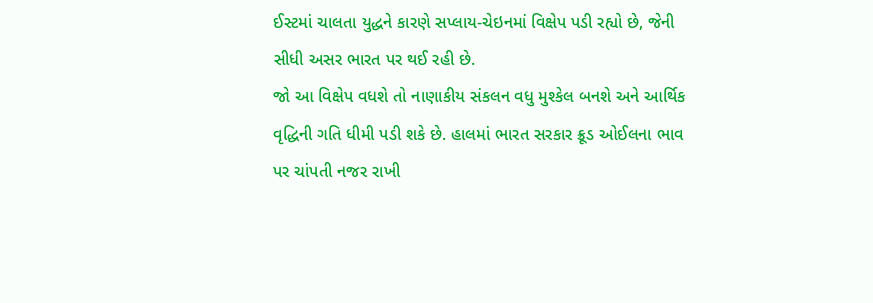ઈસ્ટમાં ચાલતા યુદ્ધને કારણે સપ્લાય-ચેઇનમાં વિક્ષેપ પડી રહ્યો છે, જેની સીધી અસર ભારત પર થઈ રહી છે.
જો આ વિક્ષેપ વધશે તો નાણાકીય સંકલન વધુ મુશ્કેલ બનશે અને આર્થિક વૃદ્ધિની ગતિ ધીમી પડી શકે છે. હાલમાં ભારત સરકાર ક્રૂડ ઓઈલના ભાવ પર ચાંપતી નજર રાખી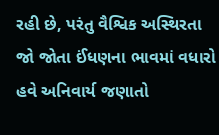રહી છે, પરંતુ વૈશ્વિક અસ્થિરતા જો જોતા ઈંધણના ભાવમાં વધારો હવે અનિવાર્ય જણાતો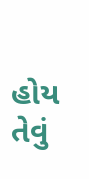હોય તેવું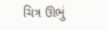ચિત્ર ઊભું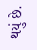થયું છે.